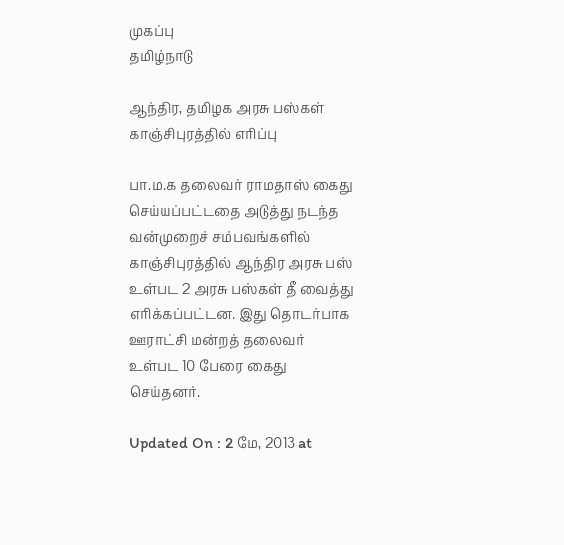முகப்பு
தமிழ்நாடு

ஆந்திர, தமிழக அரசு பஸ்கள் காஞ்சிபுரத்தில் எரிப்பு

பா.ம.க தலைவர் ராமதாஸ் கைது செய்யப்பட்டதை அடுத்து நடந்த வன்முறைச் சம்பவங்களில் காஞ்சிபுரத்தில் ஆந்திர அரசு பஸ் உள்பட 2 அரசு பஸ்கள் தீ வைத்து எரிக்கப்பட்டன. இது தொடர்பாக ஊராட்சி மன்றத் தலைவர் உள்பட 10 பேரை கைது செய்தனர்.

Updated On : 2 மே, 2013 at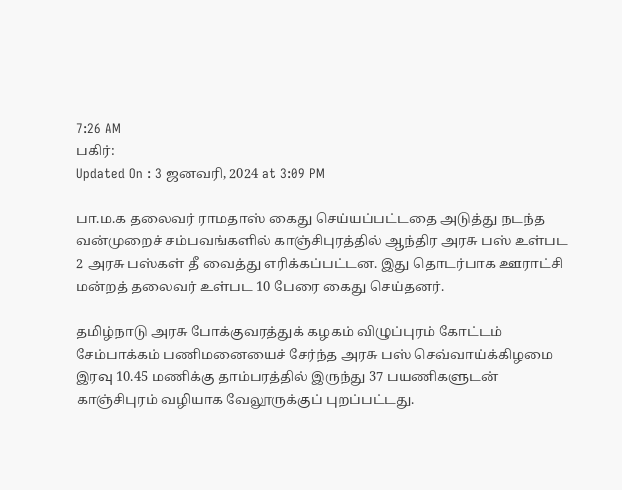7:26 AM
பகிர்:
Updated On : 3 ஜனவரி, 2024 at 3:09 PM

பா.ம.க தலைவர் ராமதாஸ் கைது செய்யப்பட்டதை அடுத்து நடந்த வன்முறைச் சம்பவங்களில் காஞ்சிபுரத்தில் ஆந்திர அரசு பஸ் உள்பட 2 அரசு பஸ்கள் தீ வைத்து எரிக்கப்பட்டன. இது தொடர்பாக ஊராட்சி மன்றத் தலைவர் உள்பட 10 பேரை கைது செய்தனர்.

தமிழ்நாடு அரசு போக்குவரத்துக் கழகம் விழுப்புரம் கோட்டம் சேம்பாக்கம் பணிமனையைச் சேர்ந்த அரசு பஸ் செவ்வாய்க்கிழமை இரவு 10.45 மணிக்கு தாம்பரத்தில் இருந்து 37 பயணிகளுடன் காஞ்சிபுரம் வழியாக வேலூருக்குப் புறப்பட்டது.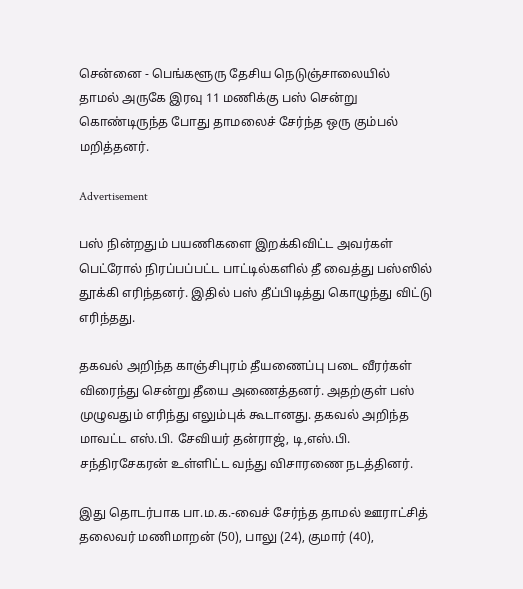சென்னை - பெங்களூரு தேசிய நெடுஞ்சாலையில் தாமல் அருகே இரவு 11 மணிக்கு பஸ் சென்று கொண்டிருந்த போது தாமலைச் சேர்ந்த ஒரு கும்பல் மறித்தனர்.

Advertisement

பஸ் நின்றதும் பயணிகளை இறக்கிவிட்ட அவர்கள் பெட்ரோல் நிரப்பப்பட்ட பாட்டில்களில் தீ வைத்து பஸ்ஸில் தூக்கி எரிந்தனர். இதில் பஸ் தீப்பிடித்து கொழுந்து விட்டு எரிந்தது.

தகவல் அறிந்த காஞ்சிபுரம் தீயணைப்பு படை வீரர்கள் விரைந்து சென்று தீயை அணைத்தனர். அதற்குள் பஸ் முழுவதும் எரிந்து எலும்புக் கூடானது. தகவல் அறிந்த மாவட்ட எஸ்.பி. சேவியர் தன்ராஜ், டி,எஸ்.பி. சந்திரசேகரன் உள்ளிட்ட வந்து விசாரணை நடத்தினர்.

இது தொடர்பாக பா.ம.க.-வைச் சேர்ந்த தாமல் ஊராட்சித் தலைவர் மணிமாறன் (50), பாலு (24), குமார் (40),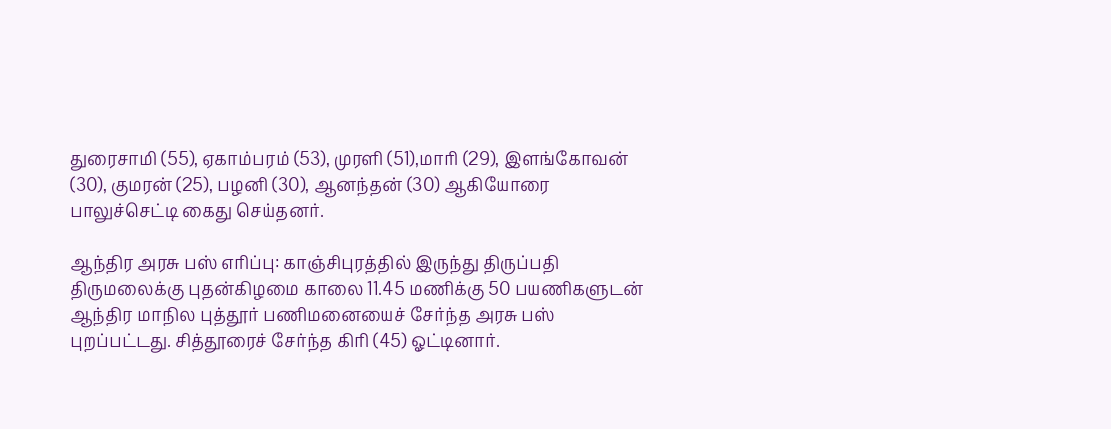துரைசாமி (55), ஏகாம்பரம் (53), முரளி (51),மாரி (29), இளங்கோவன் (30), குமரன் (25), பழனி (30), ஆனந்தன் (30) ஆகியோரை பாலுச்செட்டி கைது செய்தனர்.

ஆந்திர அரசு பஸ் எரிப்பு: காஞ்சிபுரத்தில் இருந்து திருப்பதி திருமலைக்கு புதன்கிழமை காலை 11.45 மணிக்கு 50 பயணிகளுடன் ஆந்திர மாநில புத்தூர் பணிமனையைச் சேர்ந்த அரசு பஸ் புறப்பட்டது. சித்தூரைச் சேர்ந்த கிரி (45) ஓட்டினார்.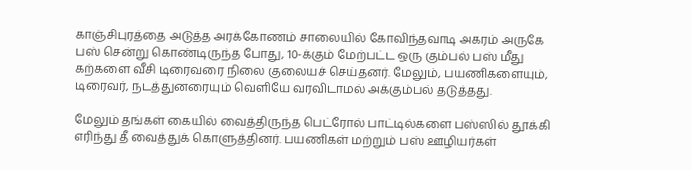காஞ்சிபுரத்தை அடுத்த அரக்கோணம் சாலையில் கோவிந்தவாடி அகரம் அருகே பஸ் சென்று கொண்டிருந்த போது, 10-க்கும் மேற்பட்ட ஒரு கும்பல் பஸ் மீது கற்களை வீசி டிரைவரை நிலை குலையச் செய்தனர். மேலும், பயணிகளையும், டிரைவர், நடத்துனரையும் வெளியே வரவிடாமல் அக்கும்பல் தடுத்தது.

மேலும் தங்கள் கையில் வைத்திருந்த பெட்ரோல் பாட்டில்களை பஸ்ஸில் தூக்கி எரிந்து தீ வைத்துக் கொளுத்தினர். பயணிகள் மற்றும் பஸ் ஊழியர்கள்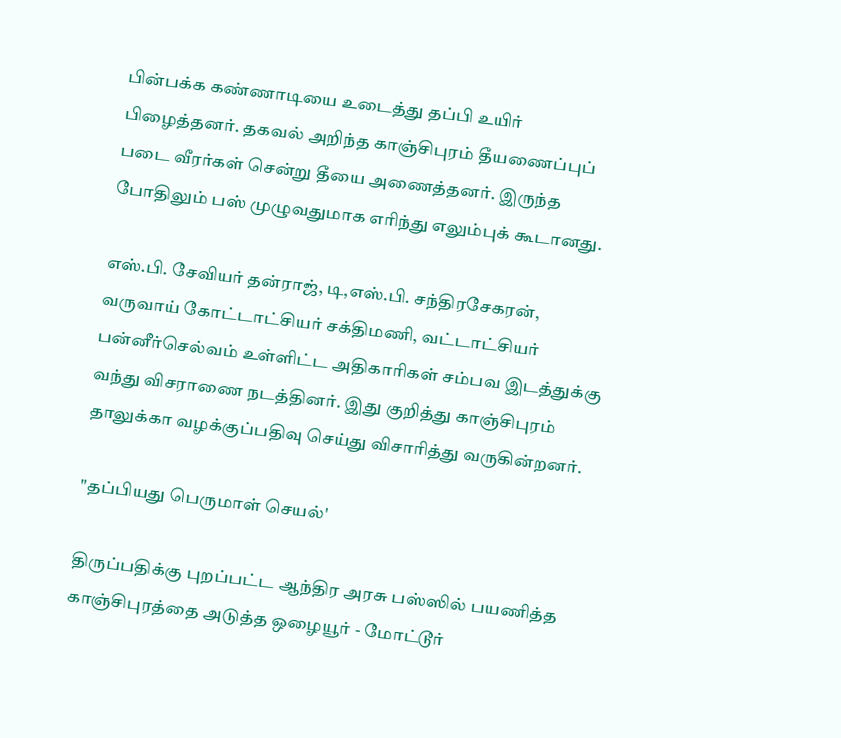பின்பக்க கண்ணாடியை உடைத்து தப்பி உயிர் பிழைத்தனர். தகவல் அறிந்த காஞ்சிபுரம் தீயணைப்புப் படை வீரர்கள் சென்று தீயை அணைத்தனர். இருந்த போதிலும் பஸ் முழுவதுமாக எரிந்து எலும்புக் கூடானது.

எஸ்.பி. சேவியர் தன்ராஜ், டி,எஸ்.பி. சந்திரசேகரன், வருவாய் கோட்டாட்சியர் சக்திமணி, வட்டாட்சியர் பன்னீர்செல்வம் உள்ளிட்ட அதிகாரிகள் சம்பவ இடத்துக்கு வந்து விசராணை நடத்தினர். இது குறித்து காஞ்சிபுரம் தாலுக்கா வழக்குப்பதிவு செய்து விசாரித்து வருகின்றனர்.

"தப்பியது பெருமாள் செயல்'

திருப்பதிக்கு புறப்பட்ட ஆந்திர அரசு பஸ்ஸில் பயணித்த காஞ்சிபுரத்தை அடுத்த ஒழையூர் - மோட்டூர்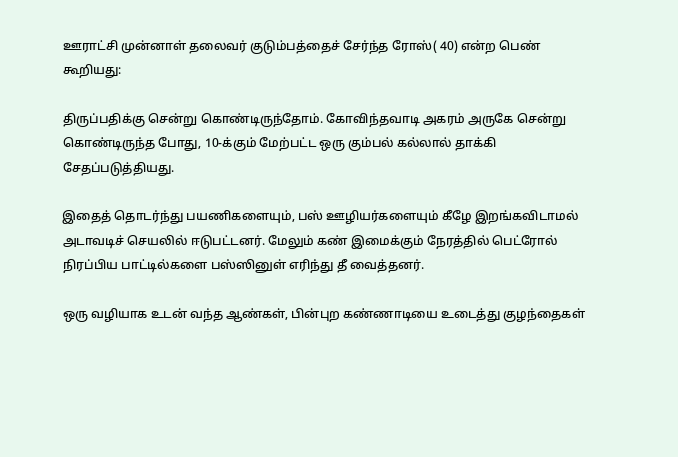ஊராட்சி முன்னாள் தலைவர் குடும்பத்தைச் சேர்ந்த ரோஸ்( 40) என்ற பெண் கூறியது:

திருப்பதிக்கு சென்று கொண்டிருந்தோம். கோவிந்தவாடி அகரம் அருகே சென்று கொண்டிருந்த போது, 10-க்கும் மேற்பட்ட ஒரு கும்பல் கல்லால் தாக்கி சேதப்படுத்தியது.

இதைத் தொடர்ந்து பயணிகளையும், பஸ் ஊழியர்களையும் கீழே இறங்கவிடாமல் அடாவடிச் செயலில் ஈடுபட்டனர். மேலும் கண் இமைக்கும் நேரத்தில் பெட்ரோல் நிரப்பிய பாட்டில்களை பஸ்ஸினுள் எரிந்து தீ வைத்தனர்.

ஒரு வழியாக உடன் வந்த ஆண்கள், பின்புற கண்ணாடியை உடைத்து குழந்தைகள்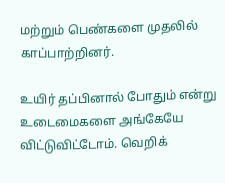மற்றும் பெண்களை முதலில் காப்பாற்றினர்.

உயிர் தப்பினால் போதும் என்று உடைமைகளை அங்கேயே விட்டுவிட்டோம். வெறிக்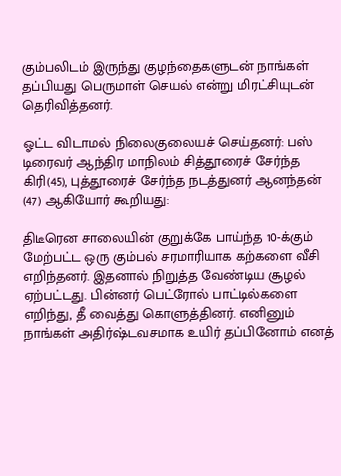கும்பலிடம் இருந்து குழந்தைகளுடன் நாங்கள் தப்பியது பெருமாள் செயல் என்று மிரட்சியுடன் தெரிவித்தனர்.

ஓட்ட விடாமல் நிலைகுலையச் செய்தனர்: பஸ் டிரைவர் ஆந்திர மாநிலம் சித்தூரைச் சேர்ந்த கிரி(45), புத்தூரைச் சேர்ந்த நடத்துனர் ஆனந்தன் (47) ஆகியோர் கூறியது:

திடீரென சாலையின் குறுக்கே பாய்ந்த 10-க்கும் மேற்பட்ட ஒரு கும்பல் சரமாரியாக கற்களை வீசி எறிந்தனர். இதனால் நிறுத்த வேண்டிய சூழல் ஏற்பட்டது. பின்னர் பெட்ரோல் பாட்டில்களை எறிந்து, தீ வைத்து கொளுத்தினர். எனினும் நாங்கள் அதிர்ஷ்டவசமாக உயிர் தப்பினோம் எனத்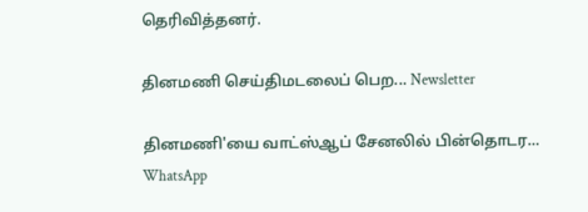தெரிவித்தனர்.

தினமணி செய்திமடலைப் பெற... Newsletter

தினமணி'யை வாட்ஸ்ஆப் சேனலில் பின்தொடர... WhatsApp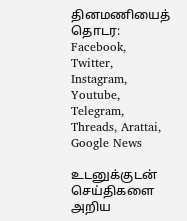தினமணியைத் தொடர: Facebook, Twitter, Instagram, Youtube, Telegram, Threads, Arattai, Google News

உடனுக்குடன் செய்திகளை அறிய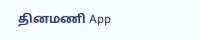தினமணி App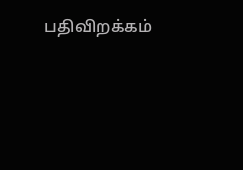பதிவிறக்கம்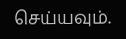செய்யவும்.